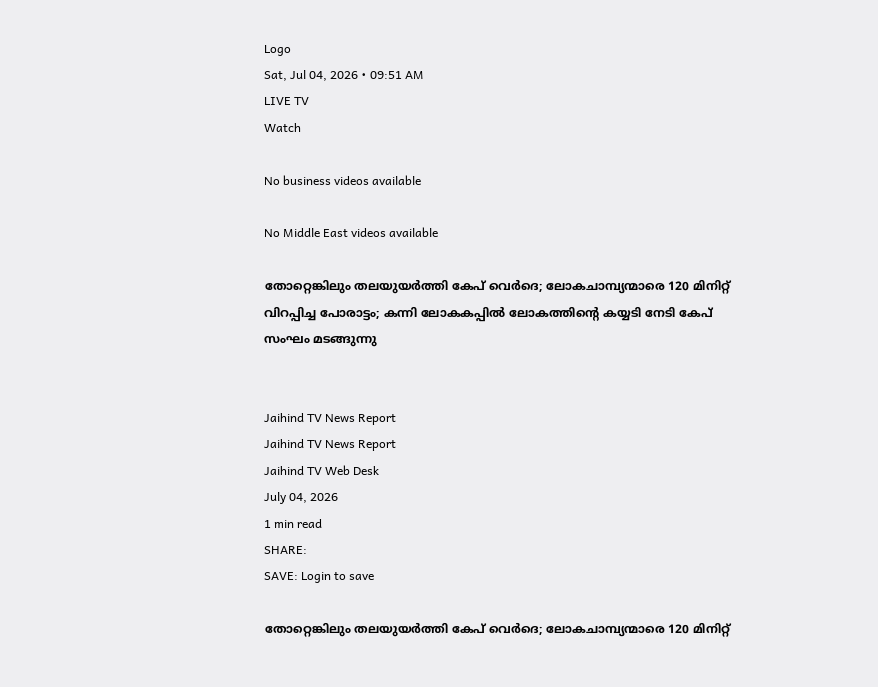Logo
Sat, Jul 04, 2026 • 09:51 AM
LIVE TV
Watch

No business videos available

No Middle East videos available

തോറ്റെങ്കിലും തലയുയര്‍ത്തി കേപ് വെര്‍ദെ; ലോകചാമ്പ്യന്മാരെ 120 മിനിറ്റ് വിറപ്പിച്ച പോരാട്ടം; കന്നി ലോകകപ്പിൽ ലോകത്തിന്റെ കയ്യടി നേടി കേപ് സംഘം മടങ്ങുന്നു


Jaihind TV News Report
Jaihind TV News Report
Jaihind TV Web Desk
July 04, 2026
1 min read
SHARE:
SAVE: Login to save

തോറ്റെങ്കിലും തലയുയര്‍ത്തി കേപ് വെര്‍ദെ; ലോകചാമ്പ്യന്മാരെ 120 മിനിറ്റ്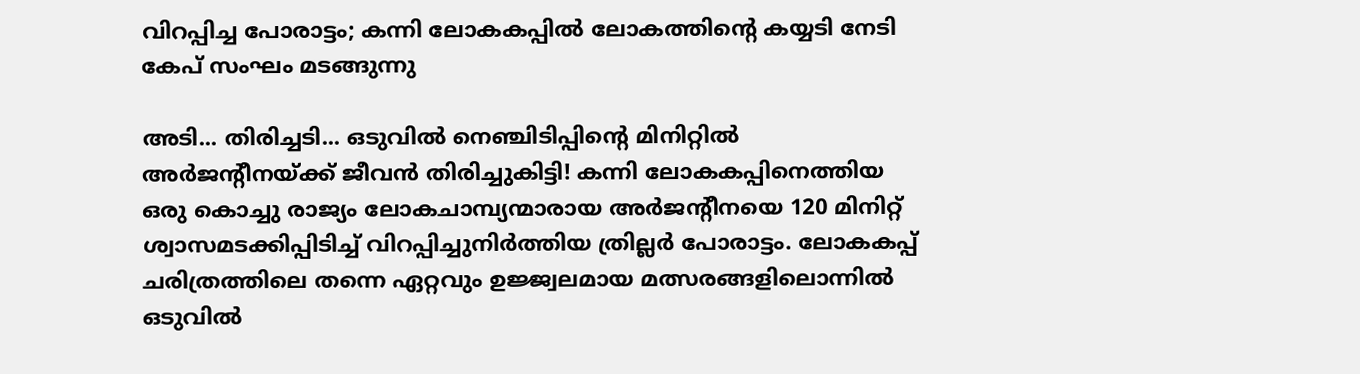വിറപ്പിച്ച പോരാട്ടം; കന്നി ലോകകപ്പിൽ ലോകത്തിന്റെ കയ്യടി നേടി കേപ് സംഘം മടങ്ങുന്നു

അടി... തിരിച്ചടി... ഒടുവില്‍ നെഞ്ചിടിപ്പിന്റെ മിനിറ്റില്‍ അര്‍ജന്റീനയ്ക്ക് ജീവന്‍ തിരിച്ചുകിട്ടി! കന്നി ലോകകപ്പിനെത്തിയ ഒരു കൊച്ചു രാജ്യം ലോകചാമ്പ്യന്മാരായ അര്‍ജന്റീനയെ 120 മിനിറ്റ് ശ്വാസമടക്കിപ്പിടിച്ച് വിറപ്പിച്ചുനിര്‍ത്തിയ ത്രില്ലര്‍ പോരാട്ടം. ലോകകപ്പ് ചരിത്രത്തിലെ തന്നെ ഏറ്റവും ഉജ്ജ്വലമായ മത്സരങ്ങളിലൊന്നില്‍ ഒടുവില്‍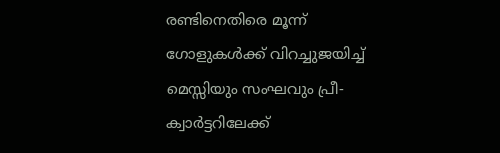രണ്ടിനെതിരെ മൂന്ന് ഗോളുകള്‍ക്ക് വിറച്ചുജയിച്ച് മെസ്സിയും സംഘവും പ്രീ-ക്വാര്‍ട്ടറിലേക്ക്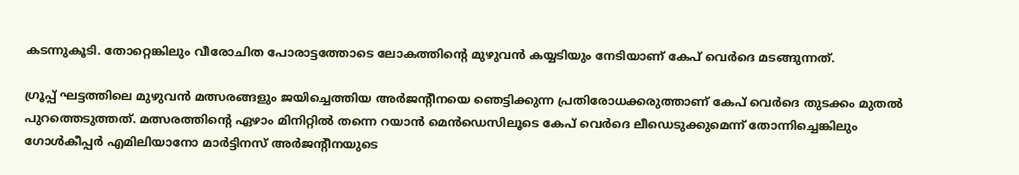കടന്നുകൂടി. തോറ്റെങ്കിലും വീരോചിത പോരാട്ടത്തോടെ ലോകത്തിന്റെ മുഴുവന്‍ കയ്യടിയും നേടിയാണ് കേപ് വെര്‍ദെ മടങ്ങുന്നത്.

ഗ്രൂപ്പ് ഘട്ടത്തിലെ മുഴുവന്‍ മത്സരങ്ങളും ജയിച്ചെത്തിയ അര്‍ജന്റീനയെ ഞെട്ടിക്കുന്ന പ്രതിരോധക്കരുത്താണ് കേപ് വെര്‍ദെ തുടക്കം മുതല്‍ പുറത്തെടുത്തത്. മത്സരത്തിന്റെ ഏഴാം മിനിറ്റില്‍ തന്നെ റയാന്‍ മെന്‍ഡെസിലൂടെ കേപ് വെര്‍ദെ ലീഡെടുക്കുമെന്ന് തോന്നിച്ചെങ്കിലും ഗോള്‍കീപ്പര്‍ എമിലിയാനോ മാര്‍ട്ടിനസ് അര്‍ജന്റീനയുടെ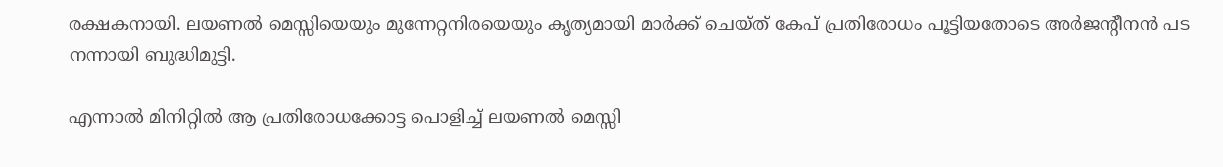രക്ഷകനായി. ലയണല്‍ മെസ്സിയെയും മുന്നേറ്റനിരയെയും കൃത്യമായി മാര്‍ക്ക് ചെയ്ത് കേപ് പ്രതിരോധം പൂട്ടിയതോടെ അര്‍ജന്റീനന്‍ പട നന്നായി ബുദ്ധിമുട്ടി.

എന്നാല്‍ മിനിറ്റില്‍ ആ പ്രതിരോധക്കോട്ട പൊളിച്ച് ലയണല്‍ മെസ്സി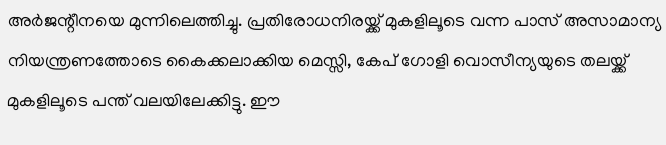അര്‍ജന്റീനയെ മുന്നിലെത്തിച്ചു. പ്രതിരോധനിരയ്ക്ക് മുകളിലൂടെ വന്ന പാസ് അസാമാന്യ നിയന്ത്രണത്തോടെ കൈക്കലാക്കിയ മെസ്സി, കേപ് ഗോളി വൊസീന്യയുടെ തലയ്ക്ക് മുകളിലൂടെ പന്ത് വലയിലേക്കിട്ടു. ഈ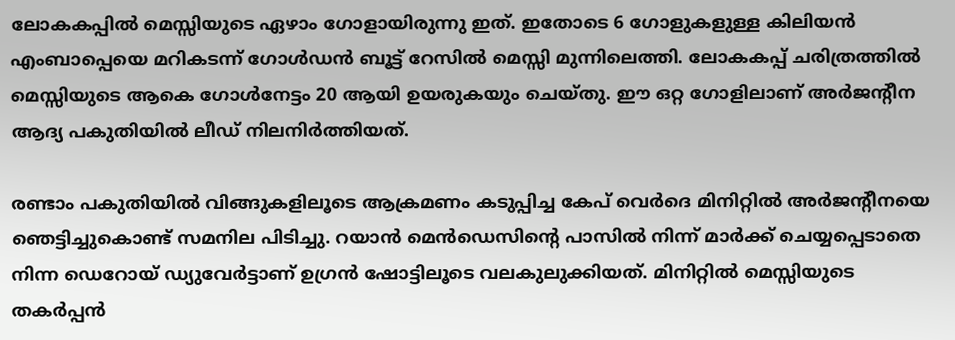ലോകകപ്പില്‍ മെസ്സിയുടെ ഏഴാം ഗോളായിരുന്നു ഇത്. ഇതോടെ 6 ഗോളുകളുള്ള കിലിയന്‍ എംബാപ്പെയെ മറികടന്ന് ഗോള്‍ഡന്‍ ബൂട്ട് റേസില്‍ മെസ്സി മുന്നിലെത്തി. ലോകകപ്പ് ചരിത്രത്തില്‍ മെസ്സിയുടെ ആകെ ഗോള്‍നേട്ടം 20 ആയി ഉയരുകയും ചെയ്തു. ഈ ഒറ്റ ഗോളിലാണ് അര്‍ജന്റീന ആദ്യ പകുതിയില്‍ ലീഡ് നിലനിര്‍ത്തിയത്.

രണ്ടാം പകുതിയില്‍ വിങ്ങുകളിലൂടെ ആക്രമണം കടുപ്പിച്ച കേപ് വെര്‍ദെ മിനിറ്റില്‍ അര്‍ജന്റീനയെ ഞെട്ടിച്ചുകൊണ്ട് സമനില പിടിച്ചു. റയാന്‍ മെന്‍ഡെസിന്റെ പാസില്‍ നിന്ന് മാര്‍ക്ക് ചെയ്യപ്പെടാതെ നിന്ന ഡെറോയ് ഡ്യുവേര്‍ട്ടാണ് ഉഗ്രന്‍ ഷോട്ടിലൂടെ വലകുലുക്കിയത്. മിനിറ്റില്‍ മെസ്സിയുടെ തകര്‍പ്പന്‍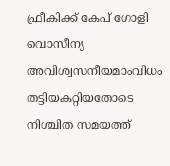ഫ്രീകിക്ക് കേപ് ഗോളി വൊസീന്യ അവിശ്വസനീയമാംവിധം തട്ടിയകറ്റിയതോടെ നിശ്ചിത സമയത്ത്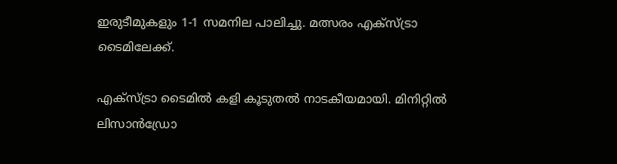ഇരുടീമുകളും 1-1 സമനില പാലിച്ചു. മത്സരം എക്‌സ്ട്രാ ടൈമിലേക്ക്.

എക്‌സ്ട്രാ ടൈമില്‍ കളി കൂടുതല്‍ നാടകീയമായി. മിനിറ്റില്‍ ലിസാന്‍ഡ്രോ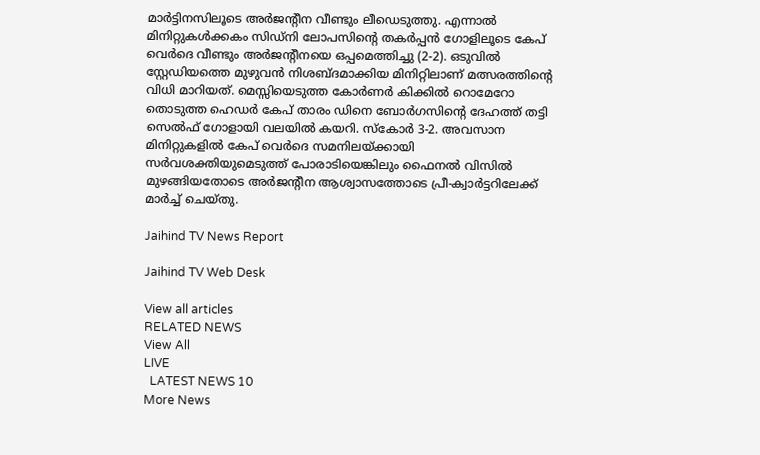മാര്‍ട്ടിനസിലൂടെ അര്‍ജന്റീന വീണ്ടും ലീഡെടുത്തു. എന്നാല്‍ മിനിറ്റുകള്‍ക്കകം സിഡ്‌നി ലോപസിന്റെ തകര്‍പ്പന്‍ ഗോളിലൂടെ കേപ് വെര്‍ദെ വീണ്ടും അര്‍ജന്റീനയെ ഒപ്പമെത്തിച്ചു (2-2). ഒടുവില്‍ സ്റ്റേഡിയത്തെ മുഴുവന്‍ നിശബ്ദമാക്കിയ മിനിറ്റിലാണ് മത്സരത്തിന്റെ വിധി മാറിയത്. മെസ്സിയെടുത്ത കോര്‍ണര്‍ കിക്കില്‍ റൊമേറോ തൊടുത്ത ഹെഡര്‍ കേപ് താരം ഡിനെ ബോര്‍ഗസിന്റെ ദേഹത്ത് തട്ടി സെല്‍ഫ് ഗോളായി വലയില്‍ കയറി. സ്‌കോര്‍ 3-2. അവസാന മിനിറ്റുകളില്‍ കേപ് വെര്‍ദെ സമനിലയ്ക്കായി സര്‍വശക്തിയുമെടുത്ത് പോരാടിയെങ്കിലും ഫൈനല്‍ വിസില്‍ മുഴങ്ങിയതോടെ അര്‍ജന്റീന ആശ്വാസത്തോടെ പ്രീ-ക്വാര്‍ട്ടറിലേക്ക് മാര്‍ച്ച് ചെയ്തു.

Jaihind TV News Report

Jaihind TV Web Desk

View all articles
RELATED NEWS
View All
LIVE
  LATEST NEWS 10
More News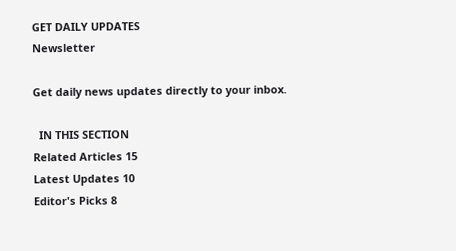GET DAILY UPDATES
Newsletter

Get daily news updates directly to your inbox.

  IN THIS SECTION
Related Articles 15
Latest Updates 10
Editor's Picks 8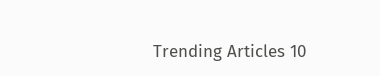Trending Articles 10